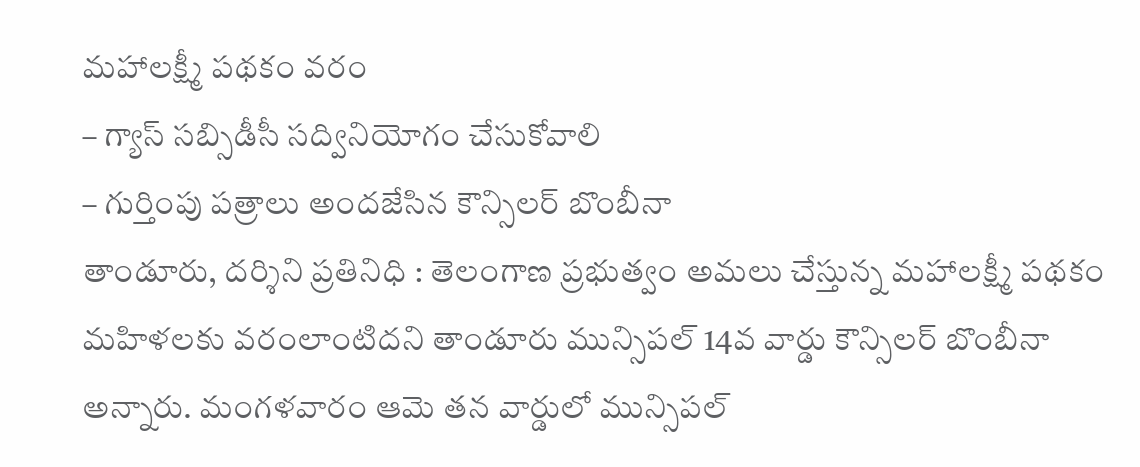మహాలక్ష్మీ పథకం వరం
– గ్యాస్ సబ్సిడీసీ సద్వినియోగం చేసుకోవాలి
– గుర్తింపు పత్రాలు అందజేసిన కౌన్సిలర్ బొంబీనా
తాండూరు, దర్శిని ప్రతినిధి : తెలంగాణ ప్రభుత్వం అమలు చేస్తున్న మహాలక్ష్మీ పథకం మహిళలకు వరంలాంటిదని తాండూరు మున్సిపల్ 14వ వార్డు కౌన్సిలర్ బొంబీనా అన్నారు. మంగళవారం ఆమె తన వార్డులో మున్సిపల్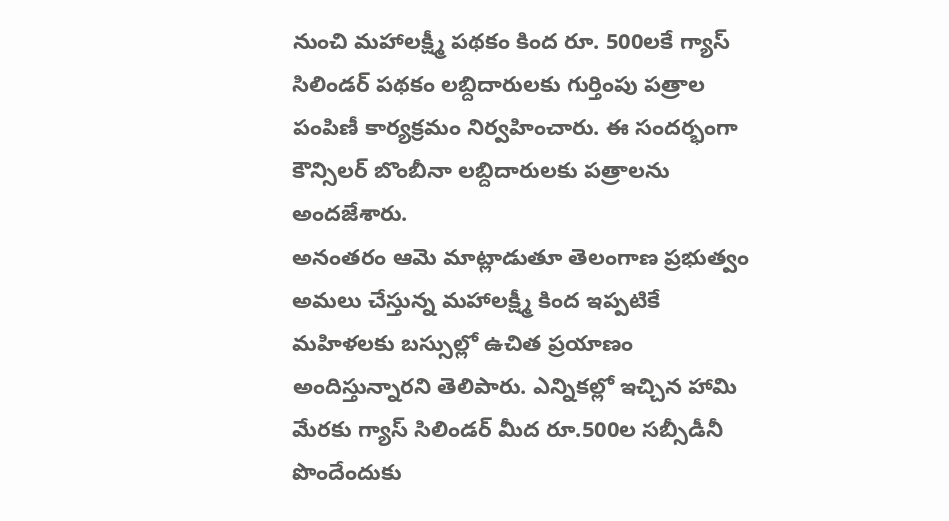నుంచి మహాలక్ష్మీ పథకం కింద రూ. 500లకే గ్యాస్ సిలిండర్ పథకం లబ్దిదారులకు గుర్తింపు పత్రాల పంపిణీ కార్యక్రమం నిర్వహించారు. ఈ సందర్భంగా కౌన్సిలర్ బొంబీనా లబ్దిదారులకు పత్రాలను అందజేశారు.
అనంతరం ఆమె మాట్లాడుతూ తెలంగాణ ప్రభుత్వం అమలు చేస్తున్న మహాలక్ష్మీ కింద ఇప్పటికే మహిళలకు బస్సుల్లో ఉచిత ప్రయాణం అందిస్తున్నారని తెలిపారు. ఎన్నికల్లో ఇచ్చిన హామి మేరకు గ్యాస్ సిలిండర్ మీద రూ.500ల సబ్సీడీనీ పొందేందుకు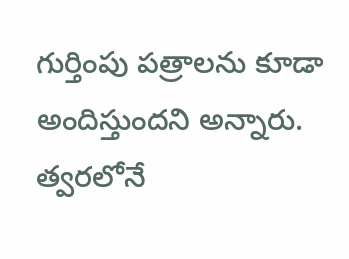గుర్తింపు పత్రాలను కూడా అందిస్తుందని అన్నారు. త్వరలోనే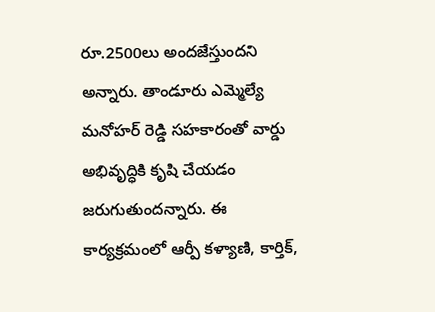రూ.2500లు అందజేస్తుందని అన్నారు. తాండూరు ఎమ్మెల్యే మనోహర్ రెడ్డి సహకారంతో వార్డు అభివృద్ధికి కృషి చేయడం జరుగుతుందన్నారు. ఈ కార్యక్రమంలో ఆర్పీ కళ్యాణి, కార్తిక్,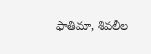ఫాతిమా, శివలీల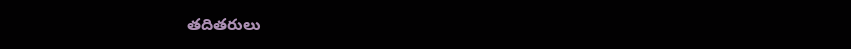తదితరులు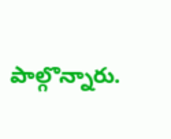పాల్గొన్నారు.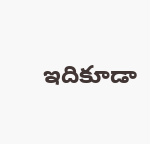ఇదికూడా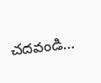చదవండి…